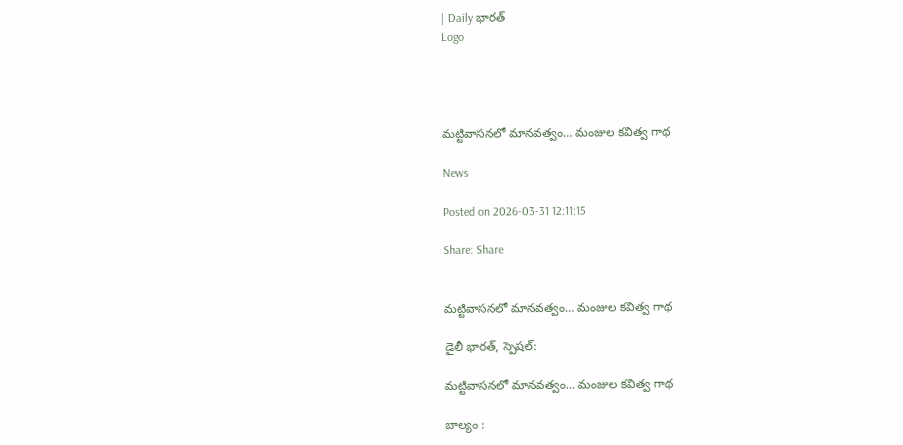| Daily భారత్
Logo




మట్టివాసనలో మానవత్వం… మంజుల కవిత్వ గాథ

News

Posted on 2026-03-31 12:11:15

Share: Share


మట్టివాసనలో మానవత్వం… మంజుల కవిత్వ గాథ

డైలీ భారత్, స్పెషల్:

మట్టివాసనలో మానవత్వం… మంజుల కవిత్వ గాథ

బాల్యం :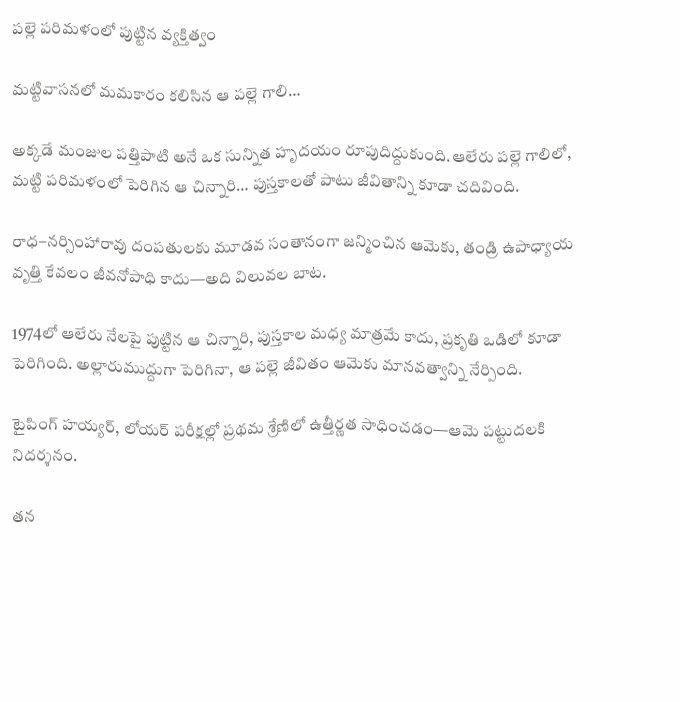పల్లె పరిమళంలో పుట్టిన వ్యక్తిత్వం

మట్టివాసనలో మమకారం కలిసిన ఆ పల్లె గాలి…

అక్కడే మంజుల పత్తిపాటి అనే ఒక సున్నిత హృదయం రూపుదిద్దుకుంది.ఆలేరు పల్లె గాలిలో, మట్టి పరిమళంలో పెరిగిన ఆ చిన్నారి… పుస్తకాలతో పాటు జీవితాన్ని కూడా చదివింది.

రాధ–నర్సింహారావు దంపతులకు మూడవ సంతానంగా జన్మించిన ఆమెకు, తండ్రి ఉపాధ్యాయ వృత్తి కేవలం జీవనోపాధి కాదు—అది విలువల బాట.

1974లో ఆలేరు నేలపై పుట్టిన ఆ చిన్నారి, పుస్తకాల మధ్య మాత్రమే కాదు, ప్రకృతి ఒడిలో కూడా పెరిగింది. అల్లారుముద్దుగా పెరిగినా, ఆ పల్లె జీవితం ఆమెకు మానవత్వాన్ని నేర్పింది.

టైపింగ్ హయ్యర్, లోయర్ పరీక్షల్లో ప్రథమ శ్రేణిలో ఉత్తీర్ణత సాధించడం—ఆమె పట్టుదలకి నిదర్శనం.

తన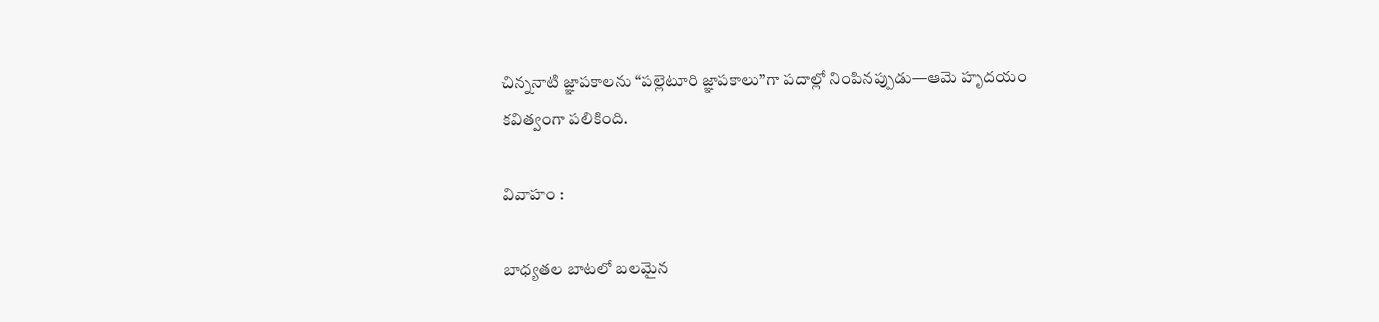చిన్ననాటి జ్ఞాపకాలను “పల్లెటూరి జ్ఞాపకాలు”గా పదాల్లో నింపినప్పుడు—ఆమె హృదయం కవిత్వంగా పలికింది.

వివాహం :

బాధ్యతల బాటలో బలమైన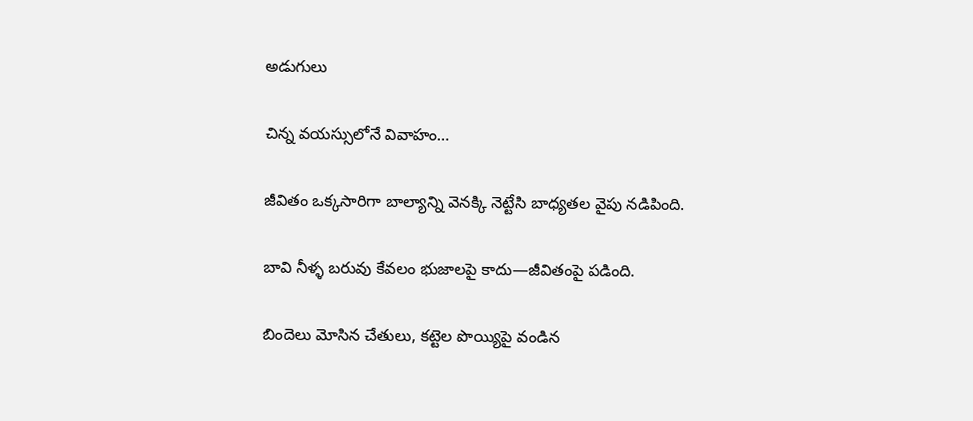అడుగులు

చిన్న వయస్సులోనే వివాహం…

జీవితం ఒక్కసారిగా బాల్యాన్ని వెనక్కి నెట్టేసి బాధ్యతల వైపు నడిపింది.

బావి నీళ్ళ బరువు కేవలం భుజాలపై కాదు—జీవితంపై పడింది.

బిందెలు మోసిన చేతులు, కట్టెల పొయ్యిపై వండిన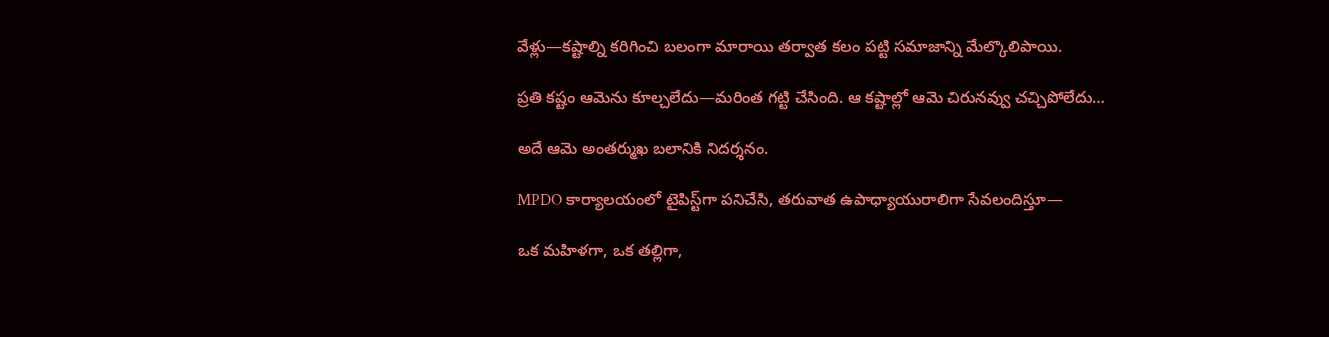వేళ్లు—కష్టాల్ని కరిగించి బలంగా మారాయి తర్వాత కలం పట్టి సమాజాన్ని మేల్కొలిపాయి.

ప్రతి కష్టం ఆమెను కూల్చలేదు—మరింత గట్టి చేసింది. ఆ కష్టాల్లో ఆమె చిరునవ్వు చచ్చిపోలేదు…

అదే ఆమె అంతర్ముఖ బలానికి నిదర్శనం.

MPDO కార్యాలయంలో టైపిస్ట్‌గా పనిచేసి, తరువాత ఉపాధ్యాయురాలిగా సేవలందిస్తూ—

ఒక మహిళగా, ఒక తల్లిగా,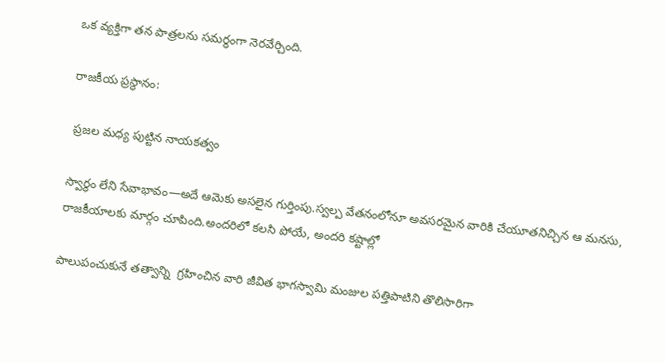ఒక వ్యక్తిగా తన పాత్రలను సమర్థంగా నెరవేర్చింది.

రాజకీయ ప్రస్థానం:

 ప్రజల మధ్య పుట్టిన నాయకత్వం

స్వార్థం లేని సేవాభావం—అదే ఆమెకు అసలైన గుర్తింపు.స్వల్ప వేతనంలోనూ అవసరమైన వారికి చేయూతనిచ్చిన ఆ మనసు, రాజకీయాలకు మార్గం చూపింది.అందరిలో కలసి పోయే, అందరి కష్టాల్లో

పాలుపంచుకునే తత్వాన్ని  గ్రహించిన వారి జీవిత భాగస్వామి మంజుల పత్తిపాటిని తొలిసారిగా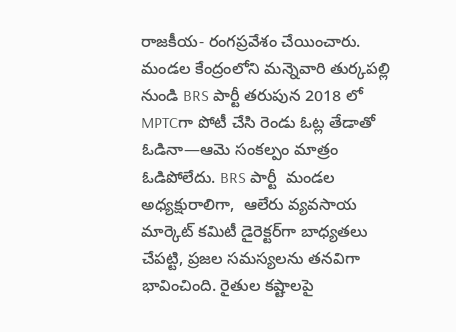రాజకీయ- రంగప్రవేశం చేయించారు. మండల కేంద్రంలోని మన్నెవారి తుర్కపల్లి నుండి BRS పార్టీ తరుపున 2018 లో MPTCగా పోటీ చేసి రెండు ఓట్ల తేడాతో ఓడినా—ఆమె సంకల్పం మాత్రం ఓడిపోలేదు. BRS పార్టీ  మండల అధ్యక్షురాలిగా,  ఆలేరు వ్యవసాయ మార్కెట్ కమిటీ డైరెక్టర్‌గా బాధ్యతలు చేపట్టి, ప్రజల సమస్యలను తనవిగా భావించింది. రైతుల కష్టాలపై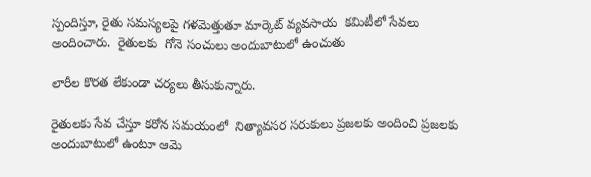స్పందిస్తూ, రైతు సమస్యలపై గళమెత్తుతూ మార్కెట్ వ్యవసాయ  కమిటీలో సేవలు అందించారు.  రైతులకు  గోనె సంచులు అందుబాటులో ఉంచుతు

లారీల కొరత లేకుండా చర్యలు తీసుకున్నారు.

రైతులకు సేవ చేస్తూ కరోన సమయంలో  నిత్యావసర సరుకులు ప్రజలకు అందించి ప్రజలకు అందుబాటులో ఉంటూ ఆమె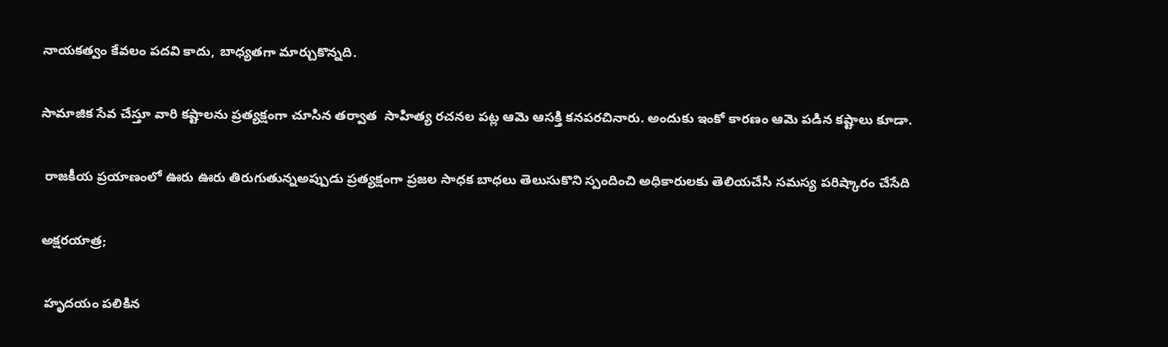నాయకత్వం కేవలం పదవి కాదు, బాధ్యతగా మార్చుకొన్నది.

సామాజిక సేవ చేస్తూ వారి కష్టాలను ప్రత్యక్షంగా చూసిన తర్వాత  సాహిత్య రచనల పట్ల ఆమె ఆసక్తి కనపరచినారు. అందుకు ఇంకో కారణం ఆమె పడిన కష్టాలు కూడా.

 రాజకీయ ప్రయాణంలో ఊరు ఊరు తిరుగుతున్నఅప్పుడు ప్రత్యక్షంగా ప్రజల సాధక బాధలు తెలుసుకొని స్పందించి అధికారులకు తెలియచేసి సమస్య పరిష్కారం చేసేది

అక్షరయాత్ర;

 హృదయం పలికిన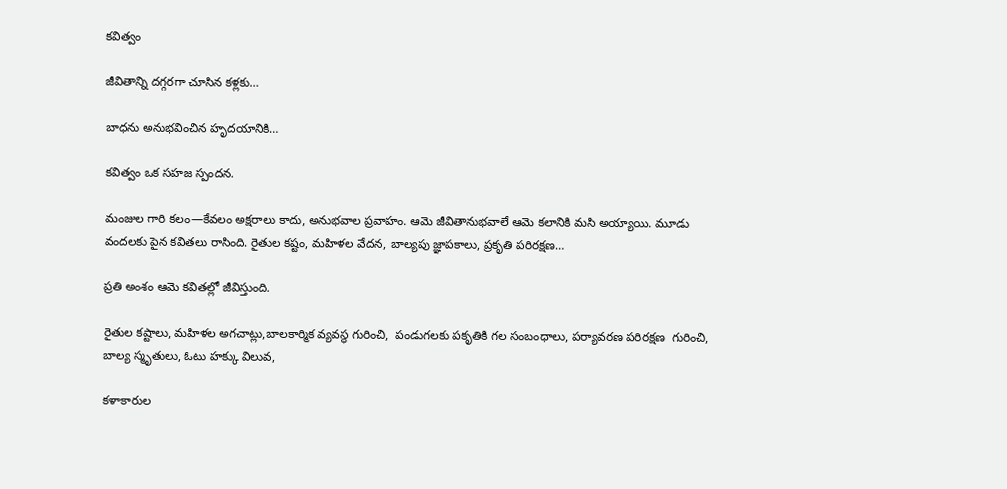కవిత్వం

జీవితాన్ని దగ్గరగా చూసిన కళ్లకు…

బాధను అనుభవించిన హృదయానికి…

కవిత్వం ఒక సహజ స్పందన.

మంజుల గారి కలం—కేవలం అక్షరాలు కాదు, అనుభవాల ప్రవాహం. ఆమె జీవితానుభవాలే ఆమె కలానికి మసి అయ్యాయి. మూడు వందలకు పైన కవితలు రాసింది. రైతుల కష్టం, మహిళల వేదన, బాల్యపు జ్ఞాపకాలు, ప్రకృతి పరిరక్షణ…

ప్రతి అంశం ఆమె కవితల్లో జీవిస్తుంది.

రైతుల కష్టాలు, మహిళల అగచాట్లు,బాలకార్మిక వ్యవస్థ గురించి,  పండుగలకు పకృతికి గల సంబంధాలు, పర్యావరణ పరిరక్షణ  గురించి, బాల్య స్మృతులు, ఓటు హక్కు విలువ,

కళాకారుల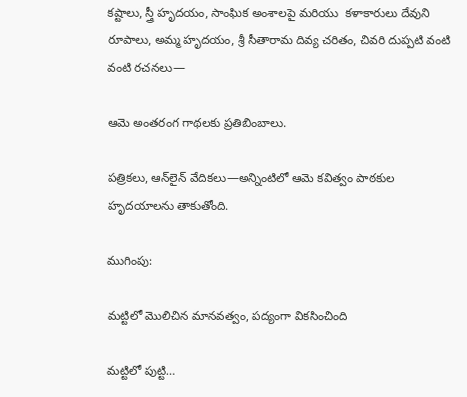కష్టాలు, స్త్రీ హృదయం, సాంఘిక అంశాలపై మరియు  కళాకారులు దేవుని రూపాలు, అమ్మ హృదయం, శ్రీ సీతారామ దివ్య చరితం, చివరి దుప్పటి వంటి వంటి రచనలు—

ఆమె అంతరంగ గాథలకు ప్రతిబింబాలు.

పత్రికలు, ఆన్‌లైన్ వేదికలు—అన్నింటిలో ఆమె కవిత్వం పాఠకుల హృదయాలను తాకుతోంది.

ముగింపు:

మట్టిలో మొలిచిన మానవత్వం, పద్యంగా వికసించింది

మట్టిలో పుట్టి…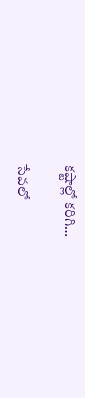కష్టాల్లో కరిగి…

సేవలో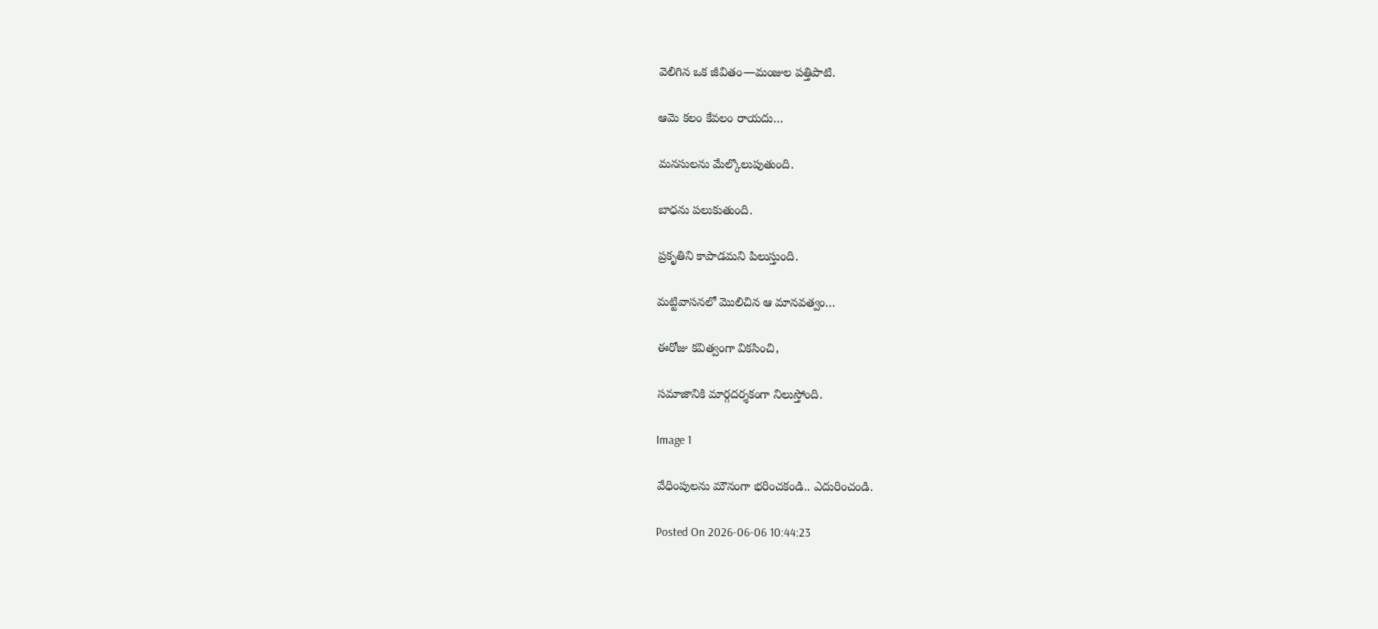వెలిగిన ఒక జీవితం—మంజుల పత్తిపాటి.

ఆమె కలం కేవలం రాయదు…

మనసులను మేల్కొలుపుతుంది.

బాధను పలుకుతుంది.

ప్రకృతిని కాపాడమని పిలుస్తుంది.

మట్టివాసనలో మొలిచిన ఆ మానవత్వం…

ఈరోజు కవిత్వంగా వికసించి,

సమాజానికి మార్గదర్శకంగా నిలుస్తోంది.

Image 1

వేధింపులను మౌనంగా భరించకండి.. ఎదురించండి.

Posted On 2026-06-06 10:44:23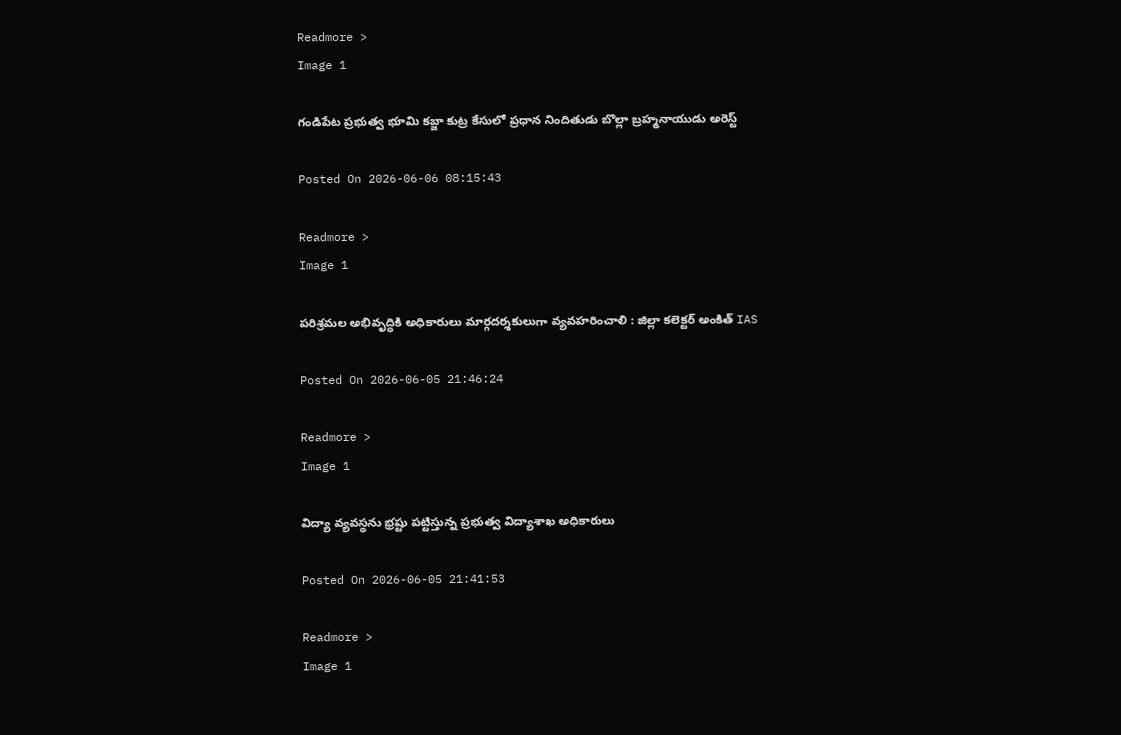Readmore >
Image 1

గండిపేట ప్రభుత్వ భూమి కబ్జా కుట్ర కేసులో ప్రధాన నిందితుడు బొల్లా బ్రహ్మనాయుడు అరెస్ట్

Posted On 2026-06-06 08:15:43

Readmore >
Image 1

పరిశ్రమల అభివృద్ధికి అధికారులు మార్గదర్శకులుగా వ్యవహరించాలి : జిల్లా కలెక్టర్ అంకిత్ IAS

Posted On 2026-06-05 21:46:24

Readmore >
Image 1

విద్యా వ్యవస్థను భ్రష్టు పట్టిస్తున్న ప్రభుత్వ విద్యాశాఖ అధికారులు

Posted On 2026-06-05 21:41:53

Readmore >
Image 1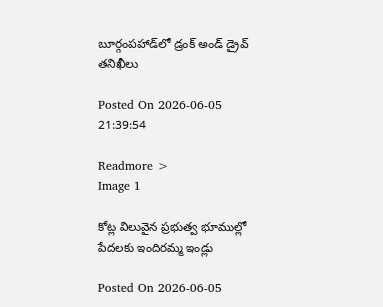బూర్గంపహాడ్‌లో డ్రంక్ అండ్ డ్రైవ్ తనిఖీలు

Posted On 2026-06-05 21:39:54

Readmore >
Image 1

కోట్ల విలువైన ప్రభుత్వ భూముల్లో పేదలకు ఇందిరమ్మ ఇండ్లు

Posted On 2026-06-05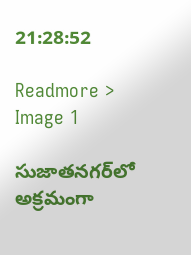21:28:52

Readmore >
Image 1

సుజాతనగర్‌లో అక్రమంగా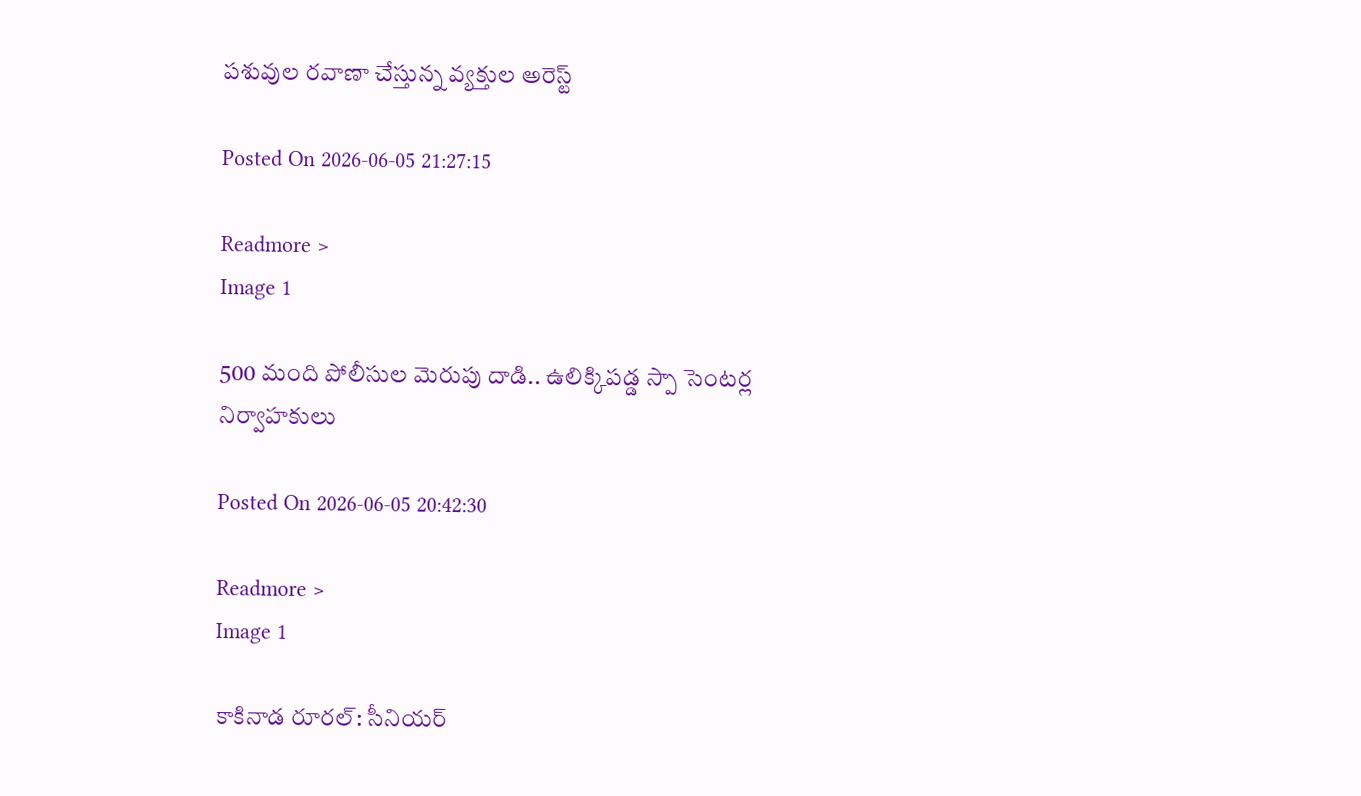పశువుల రవాణా చేస్తున్న వ్యక్తుల అరెస్ట్

Posted On 2026-06-05 21:27:15

Readmore >
Image 1

500 మంది పోలీసుల మెరుపు దాడి.. ఉలిక్కిపడ్డ స్పా సెంటర్ల నిర్వాహకులు

Posted On 2026-06-05 20:42:30

Readmore >
Image 1

కాకినాడ రూరల్: సీనియర్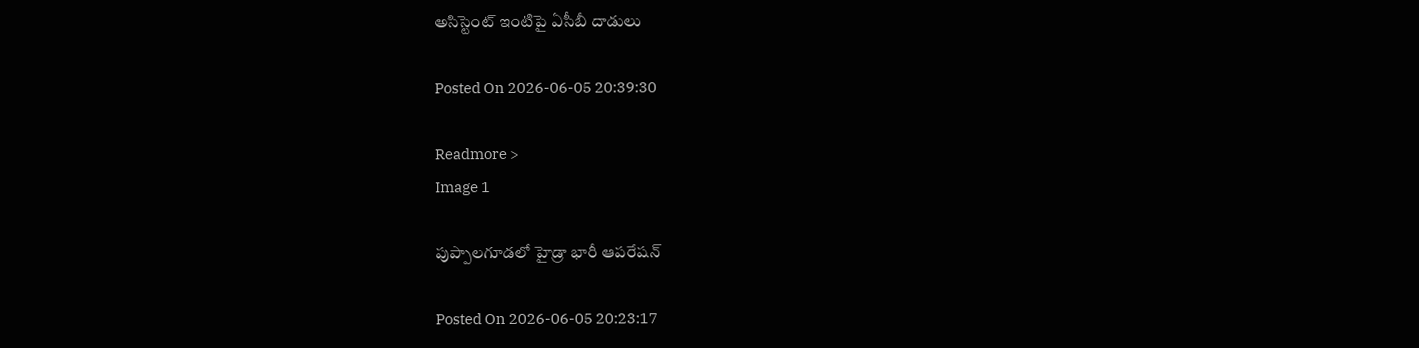అసిస్టెంట్ ఇంటిపై ఏసీబీ దాడులు

Posted On 2026-06-05 20:39:30

Readmore >
Image 1

పుప్పాల‌గూడ‌లో హైడ్రా భారీ ఆప‌రేష‌న్‌

Posted On 2026-06-05 20:23:17